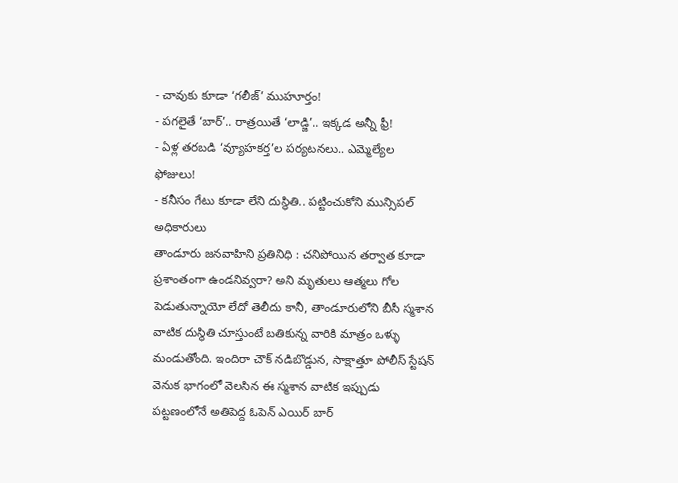- చావుకు కూడా ‘గలీజ్’ ముహూర్తం!
- పగలైతే ‘బార్’.. రాత్రయితే ‘లాడ్జి’.. ఇక్కడ అన్నీ ఫ్రీ!
- ఏళ్ల తరబడి ‘వ్యూహకర్త’ల పర్యటనలు.. ఎమ్మెల్యేల ఫోజులు!
- కనీసం గేటు కూడా లేని దుస్థితి.. పట్టించుకోని మున్సిపల్ అధికారులు
తాండూరు జనవాహిని ప్రతినిధి : చనిపోయిన తర్వాత కూడా ప్రశాంతంగా ఉండనివ్వరా? అని మృతులు ఆత్మలు గోల పెడుతున్నాయో లేదో తెలీదు కానీ, తాండూరులోని బీసీ స్మశాన వాటిక దుస్థితి చూస్తుంటే బతికున్న వారికి మాత్రం ఒళ్ళు మండుతోంది. ఇందిరా చౌక్ నడిబొడ్డున, సాక్షాత్తూ పోలీస్ స్టేషన్ వెనుక భాగంలో వెలసిన ఈ స్మశాన వాటిక ఇప్పుడు పట్టణంలోనే అతిపెద్ద ఓపెన్ ఎయిర్ బార్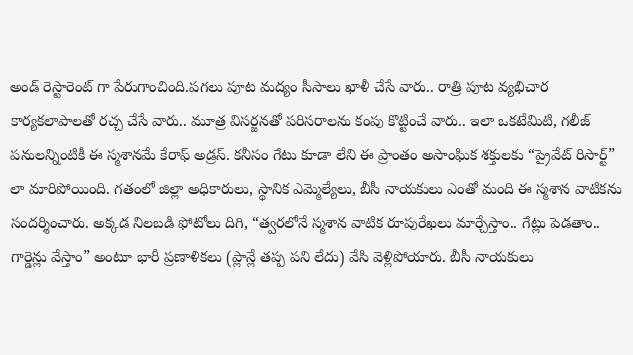అండ్ రెస్టారెంట్ గా పేరుగాంచింది.పగలు పూట మద్యం సీసాలు ఖాళీ చేసే వారు.. రాత్రి పూట వ్యభిచార కార్యకలాపాలతో రచ్చ చేసే వారు.. మూత్ర విసర్జనతో పరిసరాలను కంపు కొట్టించే వారు.. ఇలా ఒకటేమిటి, గలీజ్ పనులన్నింటికీ ఈ స్మశానమే కేరాఫ్ అడ్రస్. కనీసం గేటు కూడా లేని ఈ ప్రాంతం అసాంఘిక శక్తులకు “ప్రైవేట్ రిసార్ట్” లా మారిపోయింది. గతంలో జిల్లా అధికారులు, స్థానిక ఎమ్మెల్యేలు, బీసీ నాయకులు ఎంతో మంది ఈ స్మశాన వాటికను సందర్శించారు. అక్కడ నిలబడి ఫోటోలు దిగి, “త్వరలోనే స్మశాన వాటిక రూపురేఖలు మార్చేస్తాం.. గేట్లు పెడతాం.. గార్డెన్లు వేస్తాం” అంటూ భారీ ప్రణాళికలు (ప్లాన్లే తప్ప పని లేదు) వేసి వెళ్లిపోయారు. బీసీ నాయకులు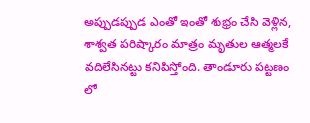అప్పుడప్పుడ ఎంతో ఇంతో శుభ్రం చేసి వెళ్లిన, శాశ్వత పరిష్కారం మాత్రం మృతుల ఆత్మలకే వదిలేసినట్టు కనిపిస్తోంది. తాండూరు పట్టణం లో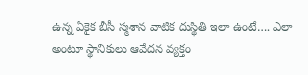ఉన్న ఏకైక బీసీ స్మశాన వాటిక దుస్థితి ఇలా ఉంటే…. ఎలా అంటూ స్థానికులు ఆవేదన వ్యక్తం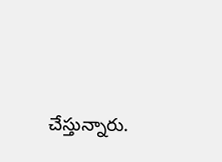చేస్తున్నారు.